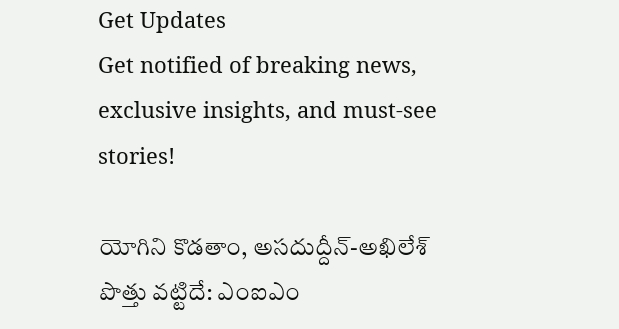Get Updates
Get notified of breaking news, exclusive insights, and must-see stories!

యోగిని కొడతాం, అసదుద్దీన్-అఖిలేశ్ పొత్తు వట్టిదే: ఎంఐఎం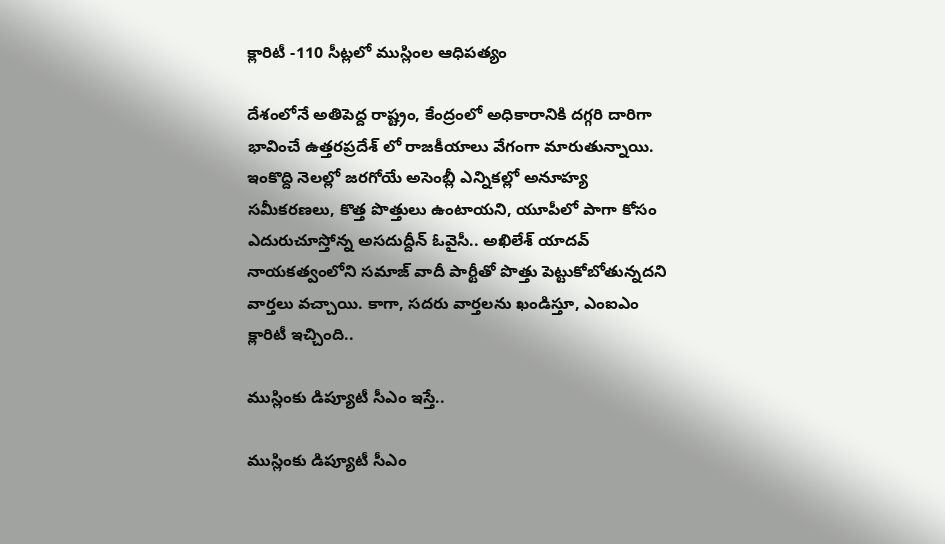క్లారిటీ -110 సీట్లలో ముస్లింల ఆధిపత్యం

దేశంలోనే అతిపెద్ద రాష్ట్రం, కేంద్రంలో అధికారానికి దగ్గరి దారిగా భావించే ఉత్తరప్రదేశ్ లో రాజకీయాలు వేగంగా మారుతున్నాయి. ఇంకొద్ది నెలల్లో జరగోయే అసెంబ్లీ ఎన్నికల్లో అనూహ్య సమీకరణలు, కొత్త పొత్తులు ఉంటాయని, యూపీలో పాగా కోసం ఎదురుచూస్తోన్న అసదుద్దీన్ ఓవైసీ.. అఖిలేశ్ యాదవ్ నాయకత్వంలోని సమాజ్ వాదీ పార్టీతో పొత్తు పెట్టుకోబోతున్నదని వార్తలు వచ్చాయి. కాగా, సదరు వార్తలను ఖండిస్తూ, ఎంఐఎం క్లారిటీ ఇచ్చింది..

ముస్లింకు డిప్యూటీ సీఎం ఇస్తే..

ముస్లింకు డిప్యూటీ సీఎం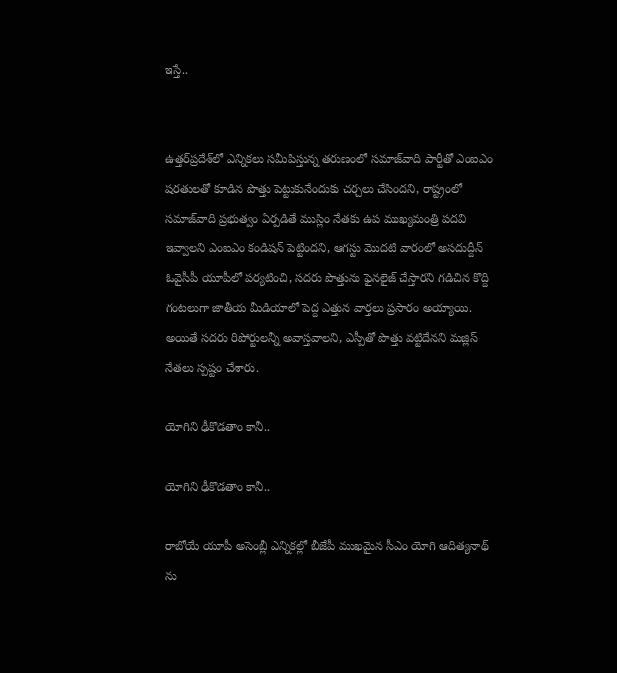ఇస్తే..


ఉత్తర్‌ప్రదేశ్‌లో ఎన్నికలు సమీపిస్తున్న తరుణంలో సమాజ్‌వాది పార్టీతో ఎంఐఎం షరతులతో కూడిన పొత్తు పెట్టుకునేందుకు చర్చలు చేసిందని, రాష్ట్రంలో సమాజ్‌వాది ప్రభుత్వం ఏర్పడితే ముస్లిం నేతకు ఉప ముఖ్యమంత్రి పదవి ఇవ్వాలని ఎంఐఎం కండిషన్ పెట్టిందని, ఆగస్టు మొదటి వారంలో అసదుద్దీన్ ఓవైసీపీ యూపీలో పర్యటించి, సదరు పొత్తును ఫైనలైజ్ చేస్తారని గడిచిన కొద్ది గంటలుగా జాతీయ మీడియాలో పెద్ద ఎత్తున వార్తలు ప్రసారం అయ్యాయి. అయితే సదరు రిపోర్టులన్నీ అవాస్తవాలని, ఎస్పీతో పొత్తు వట్టిదేనని మజ్లిస్ నేతలు స్పష్టం చేశారు.

యోగిని ఢీకొడతాం కానీ..

యోగిని ఢీకొడతాం కానీ..

రాబోయే యూపీ అసెంబ్లీ ఎన్నికల్లో బీజేపీ ముఖమైన సీఎం యోగి ఆదిత్యనాథ్ ను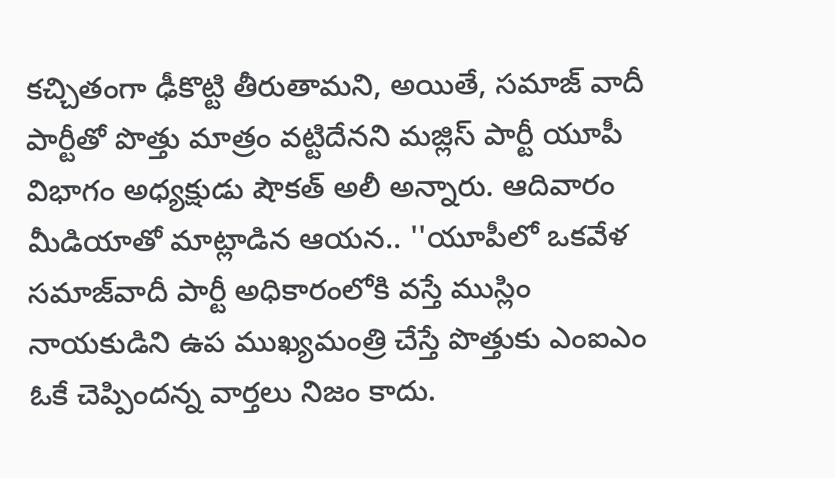కచ్చితంగా ఢీకొట్టి తీరుతామని, అయితే, సమాజ్ వాదీ పార్టీతో పొత్తు మాత్రం వట్టిదేనని మజ్లిస్ పార్టీ యూపీ విభాగం అధ్యక్షుడు షౌక‌త్ అలీ అన్నారు. ఆదివారం మీడియాతో మాట్లాడిన ఆయన.. ''యూపీలో ఒక‌వేళ‌ స‌మాజ్‌వాదీ పార్టీ అధికారంలోకి వ‌స్తే ముస్లిం నాయ‌కుడిని ఉప ముఖ్య‌మంత్రి చేస్తే పొత్తుకు ఎంఐఎం ఓకే చెప్పిందన్న వార్తలు నిజం కాదు.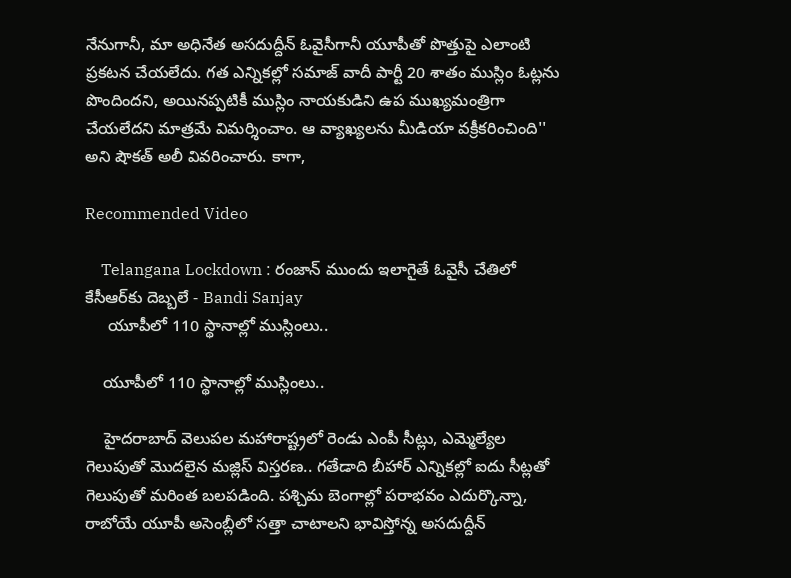నేనుగానీ, మా అధినేత అసదుద్దీన్ ఓవైసీగానీ యూపీతో పొత్తుపై ఎలాంటి ప్రకటన చేయలేదు. గ‌త ఎన్నిక‌ల్లో సమాజ్ వాదీ పార్టీ 20 శాతం ముస్లిం ఓట్ల‌ను పొందిందని, అయిన‌ప్ప‌టికీ ముస్లిం నాయ‌కుడిని ఉప ముఖ్య‌మంత్రిగా చేయలేదని మాత్రమే విమర్శించాం. ఆ వ్యాఖ్యలను మీడియా వక్రీకరించింది'' అని షౌకత్ అలీ వివరించారు. కాగా,

Recommended Video

    Telangana Lockdown : రంజాన్ ముందు ఇలాగైతే ఓవైసీ చేతిలో కేసీఆర్‌కు దెబ్బలే - Bandi Sanjay
     యూపీలో 110 స్థానాల్లో ముస్లింలు..

    యూపీలో 110 స్థానాల్లో ముస్లింలు..

    హైదరాబాద్ వెలుపల మహారాష్ట్రలో రెండు ఎంపీ సీట్లు, ఎమ్మెల్యేల గెలుపుతో మొదలైన మజ్లిస్ విస్తరణ.. గతేడాది బీహార్ ఎన్నికల్లో ఐదు సీట్లతో గెలుపుతో మరింత బలపడింది. పశ్చిమ బెంగాల్లో పరాభవం ఎదుర్కొన్నా, రాబోయే యూపీ అసెంబ్లీలో సత్తా చాటాలని భావిస్తోన్న అసదుద్దీన్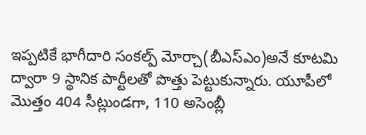ఇప్పటికే భాగీదారి సంకల్ప్ మోర్చా(బీఎస్ఎం)అనే కూటమి ద్వారా 9 స్థానిక పార్టీలతో పొత్తు పెట్టుకున్నారు. యూపీలో మొత్తం 404 సీట్లుండగా, 110 అసెంబ్లీ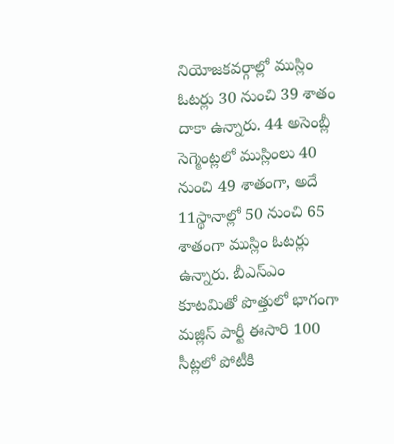నియోజ‌క‌వ‌ర్గాల్లో ముస్లిం ఓటర్లు 30 నుంచి 39 శాతం దాకా ఉన్నారు. 44 అసెంబ్లీ సెగ్మెంట్లలో ముస్లింలు 40 నుంచి 49 శాతంగా, అదే 11స్థానాల్లో 50 నుంచి 65 శాతంగా ముస్లిం ఓట‌ర్లు ఉన్నారు. బీఎస్ఎం కూటమితో పొత్తులో భాగంగా మజ్లిస్ పార్టీ ఈసారి 100 సీట్లలో పోటీకి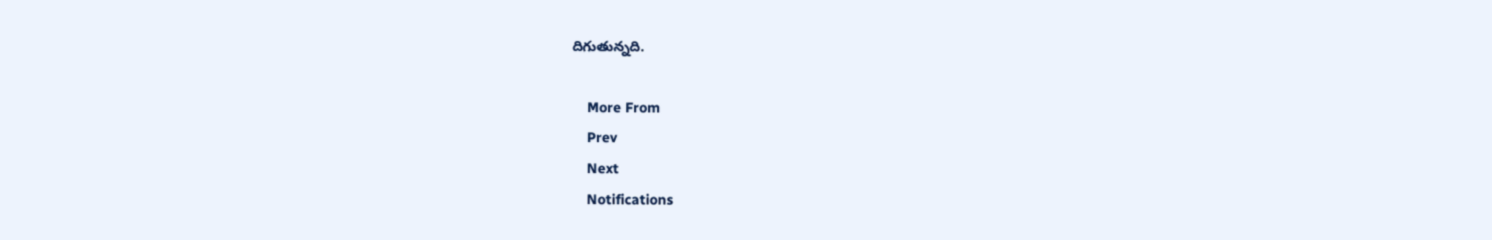దిగుతున్నది.

    More From
    Prev
    Next
    Notifications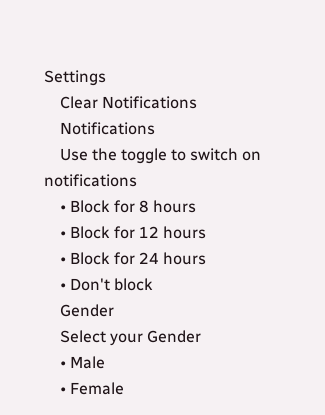Settings
    Clear Notifications
    Notifications
    Use the toggle to switch on notifications
    • Block for 8 hours
    • Block for 12 hours
    • Block for 24 hours
    • Don't block
    Gender
    Select your Gender
    • Male
    • Female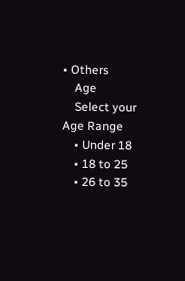• Others
    Age
    Select your Age Range
    • Under 18
    • 18 to 25
    • 26 to 35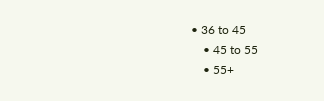• 36 to 45
    • 45 to 55
    • 55+